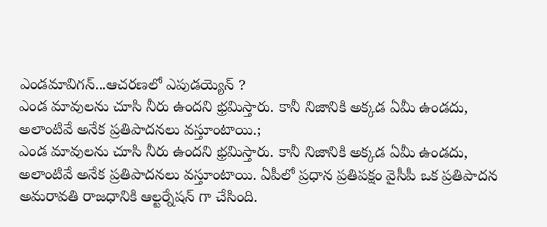ఎండమావిగన్...ఆచరణలో ఎపుడయ్యెన్ ?
ఎండ మావులను చూసి నీరు ఉందని భ్రమిస్తారు. కానీ నిజానికి అక్కడ ఏమీ ఉండదు, అలాంటివే అనేక ప్రతిపాదనలు వస్తూంటాయి.;
ఎండ మావులను చూసి నీరు ఉందని భ్రమిస్తారు. కానీ నిజానికి అక్కడ ఏమీ ఉండదు, అలాంటివే అనేక ప్రతిపాదనలు వస్తూంటాయి. ఏపీలో ప్రధాన ప్రతిపక్షం వైసీపీ ఒక ప్రతిపాదన అమరావతి రాజధానికి ఆల్టర్నేషన్ గా చేసింది.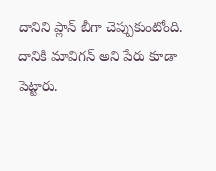దానిని ప్లాన్ బీగా చెప్పుకుంటోంది. దానికి మావిగన్ అని పేరు కూడా పెట్టారు.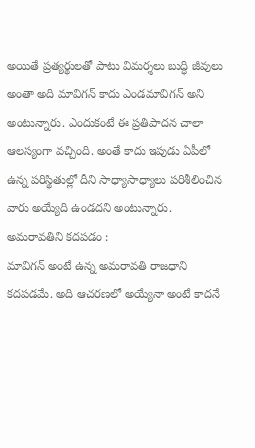అయితే ప్రత్యర్థులతో పాటు విమర్శలు బుద్ధి జీవులు అంతా అది మావిగన్ కాదు ఎండమావిగన్ అని అంటున్నారు. ఎందుకంటే ఈ ప్రతిపాదన చాలా ఆలస్యంగా వచ్చింది. అంతే కాదు ఇపుడు ఏపీలో ఉన్న పరిస్థితుల్లో దీని సాధ్యాసాధ్యాలు పరిశీలించిన వారు అయ్యేది ఉండదని అంటున్నారు.
అమరావతిని కదపడం :
మావిగన్ అంటే ఉన్న అమరావతి రాజధాని కదపడమే. అది ఆచరణలో అయ్యేనా అంటే కాదనే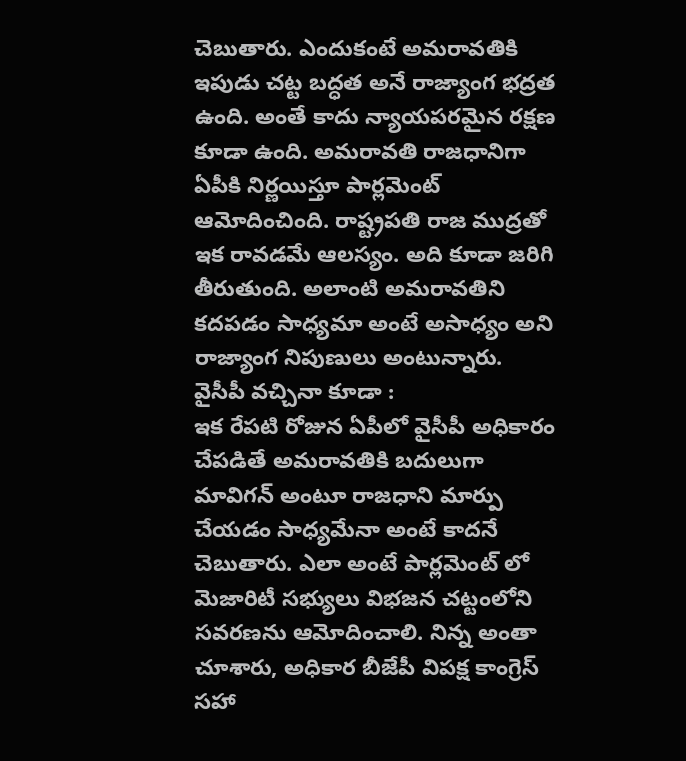చెబుతారు. ఎందుకంటే అమరావతికి ఇపుడు చట్ట బద్ధత అనే రాజ్యాంగ భద్రత ఉంది. అంతే కాదు న్యాయపరమైన రక్షణ కూడా ఉంది. అమరావతి రాజధానిగా ఏపీకి నిర్ణయిస్తూ పార్లమెంట్ ఆమోదించింది. రాష్ట్రపతి రాజ ముద్రతో ఇక రావడమే ఆలస్యం. అది కూడా జరిగి తీరుతుంది. అలాంటి అమరావతిని కదపడం సాధ్యమా అంటే అసాధ్యం అని రాజ్యాంగ నిపుణులు అంటున్నారు.
వైసీపీ వచ్చినా కూడా :
ఇక రేపటి రోజున ఏపీలో వైసీపీ అధికారం చేపడితే అమరావతికి బదులుగా మావిగన్ అంటూ రాజధాని మార్పు చేయడం సాధ్యమేనా అంటే కాదనే చెబుతారు. ఎలా అంటే పార్లమెంట్ లో మెజారిటీ సభ్యులు విభజన చట్టంలోని సవరణను ఆమోదించాలి. నిన్న అంతా చూశారు, అధికార బీజేపీ విపక్ష కాంగ్రెస్ సహా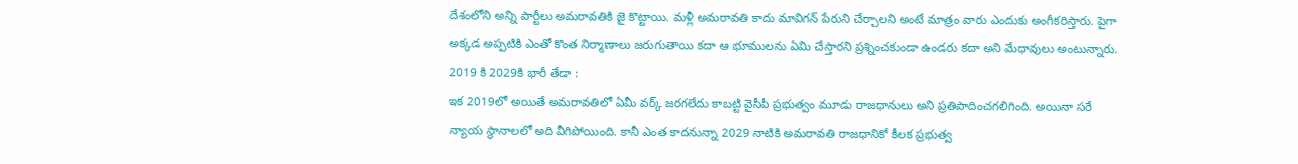దేశంలోని అన్ని పార్టీలు అమరావతికి జై కొట్టాయి. మళ్లీ అమరావతి కాదు మావిగన్ పేరుని చేర్చాలని అంటే మాత్రం వారు ఎందుకు అంగీకరిస్తారు. పైగా అక్కడ అప్పటికి ఎంతో కొంత నిర్మాణాలు జరుగుతాయి కదా ఆ భూములను ఏమి చేస్తారని ప్రశ్నించకుండా ఉండరు కదా అని మేధావులు అంటున్నారు.
2019 కి 2029కి భారీ తేడా :
ఇక 2019లో అయితే అమరావతిలో ఏమీ వర్క్ జరగలేదు కాబట్టి వైసీపీ ప్రభుత్వం మూడు రాజధానులు అని ప్రతిపాదించగలిగింది. అయినా సరే న్యాయ స్థానాలలో అది వీగిపోయింది. కానీ ఎంత కాదనున్నా 2029 నాటికి అమరావతి రాజధానికో కీలక ప్రభుత్వ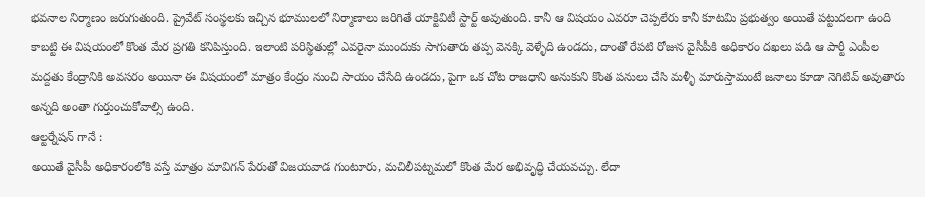భవనాల నిర్మాణం జరుగుతుంది. ప్రైవేట్ సంస్థలకు ఇచ్చిన భూములలో నిర్మాణాలు జరిగితే యాక్టివిటీ స్టార్ట్ అవుతుంది. కానీ ఆ విషయం ఎవరూ చెప్పలేరు కానీ కూటమి ప్రభుత్వం అయితే పట్టుదలగా ఉంది కాబట్టి ఈ విషయంలో కొంత మేర ప్రగతి కనిపిస్తుంది. ఇలాంటి పరిస్థితుల్లో ఎవరైనా ముందుకు సాగుతారు తప్ప వెనక్కి వెళ్ళేది ఉండదు, దాంతో రేపటి రోజున వైసీపీకి అధికారం దఖలు పడి ఆ పార్టీ ఎంపీల మద్దతు కేంద్రానికి అవసరం అయినా ఈ విషయంలో మాత్రం కేంద్రం నుంచి సాయం చేసేది ఉండదు, పైగా ఒక చోట రాజధాని అనుకుని కొంత పనులు చేసి మళ్ళీ మారుస్తామంటే జనాలు కూడా నెగిటివ్ అవుతారు అన్నది అంతా గుర్తుంచుకోవాల్సి ఉంది.
ఆల్టర్నేషన్ గానే :
అయితే వైసీపీ అధికారంలోకి వస్తే మాత్రం మావిగన్ పేరుతో విజయవాడ గుంటూరు, మచిలీపట్నమలో కొంత మేర అభివృద్ధి చేయవచ్చు. లేదా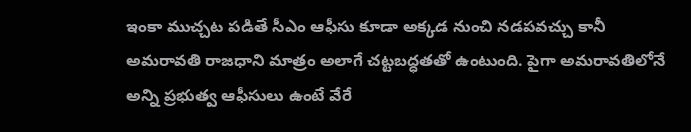ఇంకా ముచ్చట పడితే సీఎం ఆఫీసు కూడా అక్కడ నుంచి నడపవచ్చు కానీ అమరావతి రాజధాని మాత్రం అలాగే చట్టబద్ధతతో ఉంటుంది. పైగా అమరావతిలోనే అన్ని ప్రభుత్వ ఆఫీసులు ఉంటే వేరే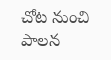చోట నుంచి పాలన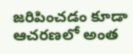జరిపించడం కూడా ఆచరణలో అంత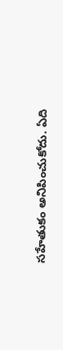సహేతుకం అనిపించుకోదు. ఏది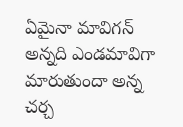ఏమైనా మావిగన్ అన్నది ఎండమావిగా మారుతుందా అన్న చర్చ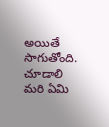అయితే సాగుతోంది. చూడాలి మరి ఏమి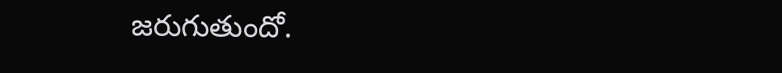జరుగుతుందో.